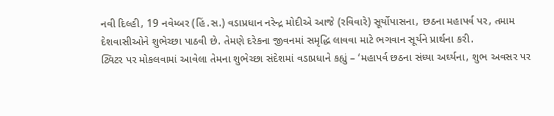નવી દિલ્હી, 19 નવેમ્બર (હિં.સ.) વડાપ્રધાન નરેન્દ્ર મોદીએ આજે (રવિવારે) સૂર્યોપાસના, છઠના મહાપર્વ પર, તમામ દેશવાસીઓને શુભેચ્છા પાઠવી છે. તેમણે દરેકના જીવનમાં સમૃદ્ધિ લાવવા માટે ભગવાન સૂર્યને પ્રાર્થના કરી.
ટ્વિટર પર મોકલવામાં આવેલા તેમના શુભેચ્છા સંદેશમાં વડાપ્રધાને કહ્યું – ‘મહાપર્વ છઠના સંધ્યા અર્ઘ્યના, શુભ અવસર પર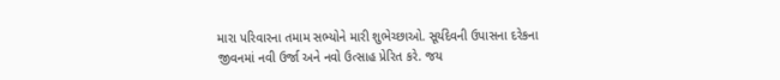મારા પરિવારના તમામ સભ્યોને મારી શુભેચ્છાઓ. સૂર્યદેવની ઉપાસના દરેકના જીવનમાં નવી ઉર્જા અને નવો ઉત્સાહ પ્રેરિત કરે. જય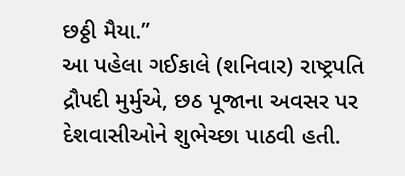છઠ્ઠી મૈયા.”
આ પહેલા ગઈકાલે (શનિવાર) રાષ્ટ્રપતિ દ્રૌપદી મુર્મુએ, છઠ પૂજાના અવસર પર દેશવાસીઓને શુભેચ્છા પાઠવી હતી.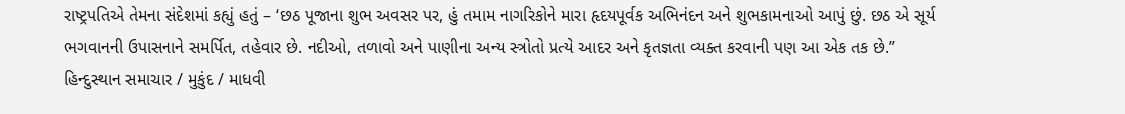રાષ્ટ્રપતિએ તેમના સંદેશમાં કહ્યું હતું – ‘છઠ પૂજાના શુભ અવસર પર, હું તમામ નાગરિકોને મારા હૃદયપૂર્વક અભિનંદન અને શુભકામનાઓ આપું છું. છઠ એ સૂર્ય ભગવાનની ઉપાસનાને સમર્પિત, તહેવાર છે. નદીઓ, તળાવો અને પાણીના અન્ય સ્ત્રોતો પ્રત્યે આદર અને કૃતજ્ઞતા વ્યક્ત કરવાની પણ આ એક તક છે.”
હિન્દુસ્થાન સમાચાર / મુકુંદ / માધવી